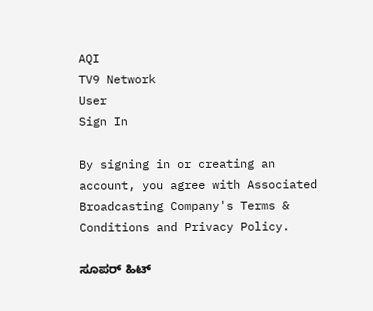AQI
TV9 Network
User
Sign In

By signing in or creating an account, you agree with Associated Broadcasting Company's Terms & Conditions and Privacy Policy.

ಸೂಪರ್ ಹಿಟ್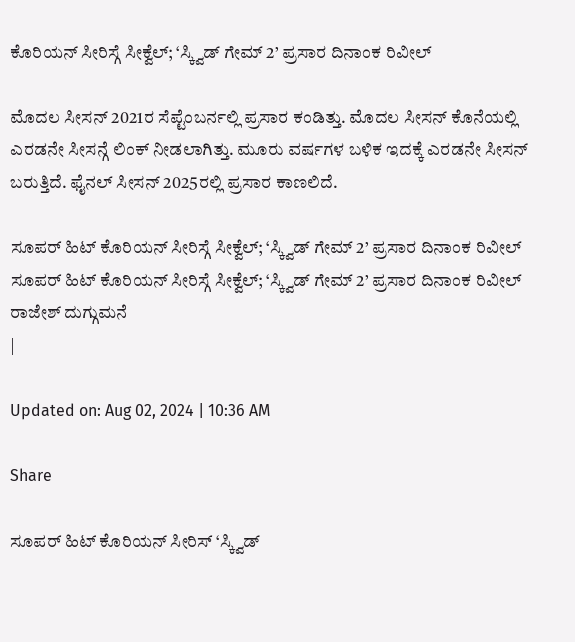ಕೊರಿಯನ್ ಸೀರಿಸ್ಗೆ ಸೀಕ್ವೆಲ್; ‘ಸ್ಕ್ವಿಡ್ ಗೇಮ್ 2’ ಪ್ರಸಾರ ದಿನಾಂಕ ರಿವೀಲ್

ಮೊದಲ ಸೀಸನ್ 2021ರ ಸೆಪ್ಟೆಂಬರ್ನಲ್ಲಿ ಪ್ರಸಾರ ಕಂಡಿತ್ತು. ಮೊದಲ ಸೀಸನ್ ಕೊನೆಯಲ್ಲಿ ಎರಡನೇ ಸೀಸನ್ಗೆ ಲಿಂಕ್ ನೀಡಲಾಗಿತ್ತು. ಮೂರು ವರ್ಷಗಳ ಬಳಿಕ ಇದಕ್ಕೆ ಎರಡನೇ ಸೀಸನ್ ಬರುತ್ತಿದೆ. ಫೈನಲ್ ಸೀಸನ್ 2025ರಲ್ಲಿ ಪ್ರಸಾರ ಕಾಣಲಿದೆ.

ಸೂಪರ್ ಹಿಟ್ ಕೊರಿಯನ್ ಸೀರಿಸ್ಗೆ ಸೀಕ್ವೆಲ್; ‘ಸ್ಕ್ವಿಡ್ ಗೇಮ್ 2’ ಪ್ರಸಾರ ದಿನಾಂಕ ರಿವೀಲ್
ಸೂಪರ್ ಹಿಟ್ ಕೊರಿಯನ್ ಸೀರಿಸ್ಗೆ ಸೀಕ್ವೆಲ್; ‘ಸ್ಕ್ವಿಡ್ ಗೇಮ್ 2’ ಪ್ರಸಾರ ದಿನಾಂಕ ರಿವೀಲ್
ರಾಜೇಶ್ ದುಗ್ಗುಮನೆ
|

Updated on: Aug 02, 2024 | 10:36 AM

Share

ಸೂಪರ್ ಹಿಟ್ ಕೊರಿಯನ್ ಸೀರಿಸ್ ‘ಸ್ಕ್ವಿಡ್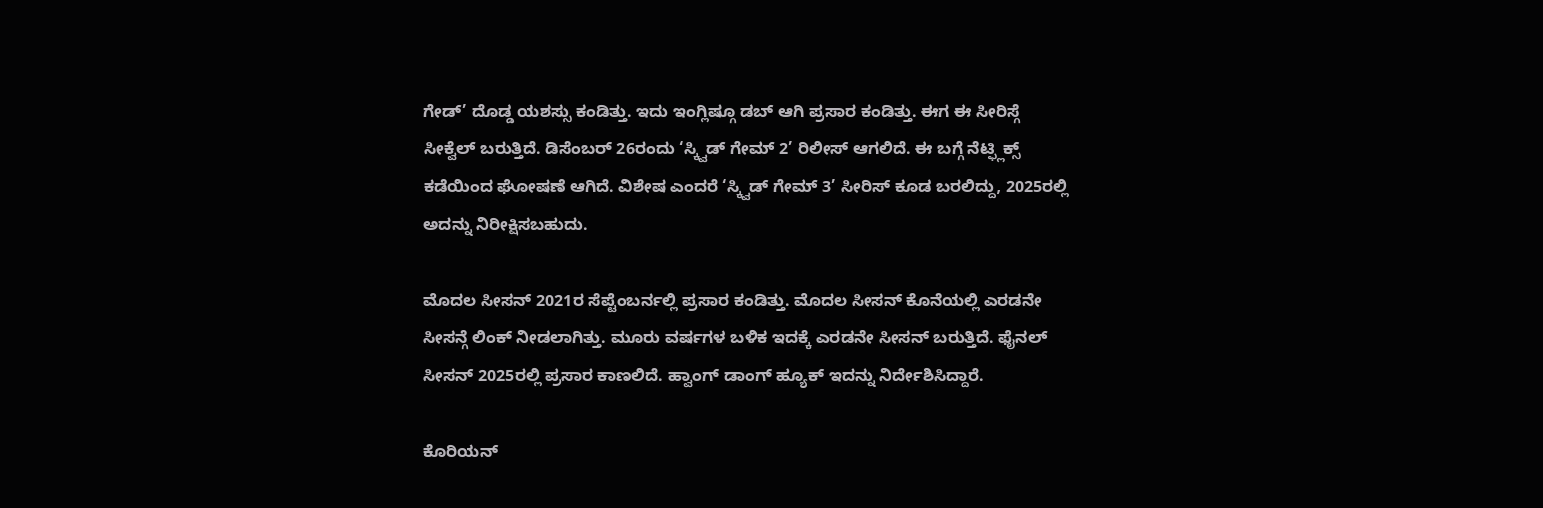ಗೇಡ್’ ದೊಡ್ಡ ಯಶಸ್ಸು ಕಂಡಿತ್ತು. ಇದು ಇಂಗ್ಲಿಷ್ಗೂ ಡಬ್ ಆಗಿ ಪ್ರಸಾರ ಕಂಡಿತ್ತು. ಈಗ ಈ ಸೀರಿಸ್ಗೆ ಸೀಕ್ವೆಲ್ ಬರುತ್ತಿದೆ. ಡಿಸೆಂಬರ್ 26ರಂದು ‘ಸ್ಕ್ವಿಡ್ ಗೇಮ್ 2’ ರಿಲೀಸ್ ಆಗಲಿದೆ. ಈ ಬಗ್ಗೆ ನೆಟ್ಫ್ಲಿಕ್ಸ್ ಕಡೆಯಿಂದ ಘೋಷಣೆ ಆಗಿದೆ. ವಿಶೇಷ ಎಂದರೆ ‘ಸ್ಕ್ವಿಡ್ ಗೇಮ್ 3’ ಸೀರಿಸ್ ಕೂಡ ಬರಲಿದ್ದು, 2025ರಲ್ಲಿ ಅದನ್ನು ನಿರೀಕ್ಷಿಸಬಹುದು.

ಮೊದಲ ಸೀಸನ್ 2021ರ ಸೆಪ್ಟೆಂಬರ್ನಲ್ಲಿ ಪ್ರಸಾರ ಕಂಡಿತ್ತು. ಮೊದಲ ಸೀಸನ್ ಕೊನೆಯಲ್ಲಿ ಎರಡನೇ ಸೀಸನ್ಗೆ ಲಿಂಕ್ ನೀಡಲಾಗಿತ್ತು. ಮೂರು ವರ್ಷಗಳ ಬಳಿಕ ಇದಕ್ಕೆ ಎರಡನೇ ಸೀಸನ್ ಬರುತ್ತಿದೆ. ಫೈನಲ್ ಸೀಸನ್ 2025ರಲ್ಲಿ ಪ್ರಸಾರ ಕಾಣಲಿದೆ. ಹ್ವಾಂಗ್ ಡಾಂಗ್ ಹ್ಯೂಕ್ ಇದನ್ನು ನಿರ್ದೇಶಿಸಿದ್ದಾರೆ.

ಕೊರಿಯನ್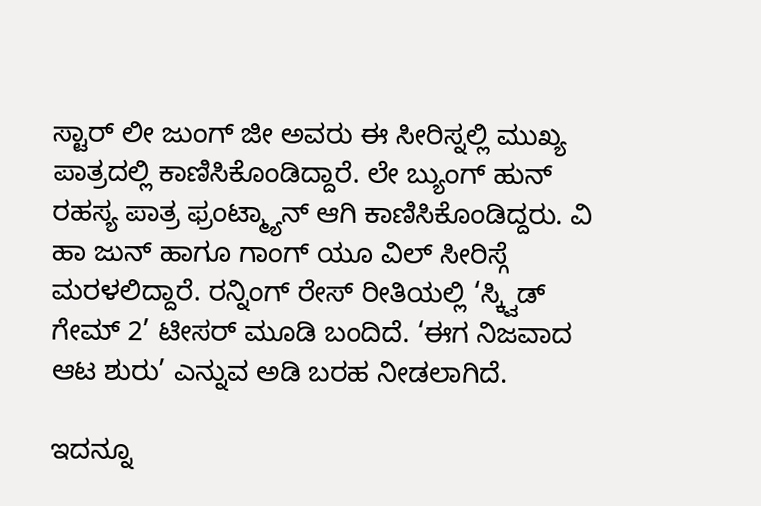ಸ್ಟಾರ್ ಲೀ ಜುಂಗ್ ಜೀ ಅವರು ಈ ಸೀರಿಸ್ನಲ್ಲಿ ಮುಖ್ಯ ಪಾತ್ರದಲ್ಲಿ ಕಾಣಿಸಿಕೊಂಡಿದ್ದಾರೆ. ಲೇ ಬ್ಯುಂಗ್ ಹುನ್ ರಹಸ್ಯ ಪಾತ್ರ ಫ್ರಂಟ್ಮ್ಯಾನ್ ಆಗಿ ಕಾಣಿಸಿಕೊಂಡಿದ್ದರು. ವಿ ಹಾ ಜುನ್ ಹಾಗೂ ಗಾಂಗ್ ಯೂ ವಿಲ್ ಸೀರಿಸ್ಗೆ ಮರಳಲಿದ್ದಾರೆ. ರನ್ನಿಂಗ್ ರೇಸ್ ರೀತಿಯಲ್ಲಿ ‘ಸ್ಕ್ವಿಡ್ ಗೇಮ್ 2’ ಟೀಸರ್ ಮೂಡಿ ಬಂದಿದೆ. ‘ಈಗ ನಿಜವಾದ ಆಟ ಶುರು’ ಎನ್ನುವ ಅಡಿ ಬರಹ ನೀಡಲಾಗಿದೆ.

ಇದನ್ನೂ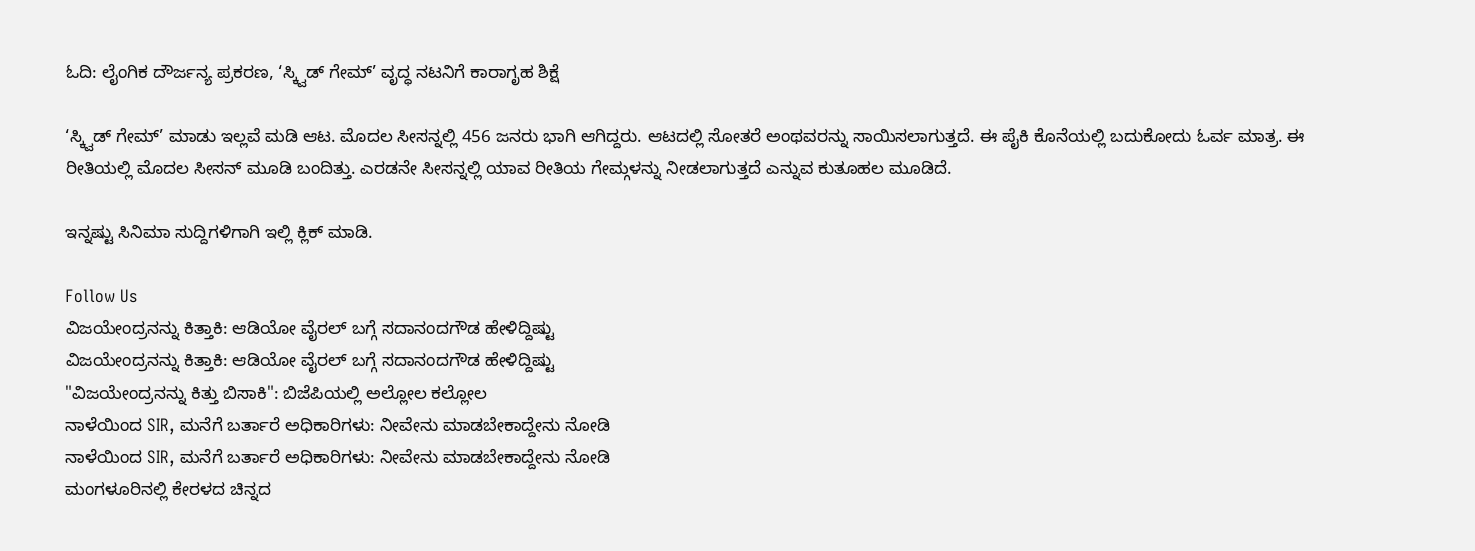ಓದಿ: ಲೈಂಗಿಕ ದೌರ್ಜನ್ಯ ಪ್ರಕರಣ, ‘ಸ್ಕ್ವಿಡ್ ಗೇಮ್’ ವೃದ್ಧ ನಟನಿಗೆ ಕಾರಾಗೃಹ ಶಿಕ್ಷೆ

‘ಸ್ಕ್ವಿಡ್ ಗೇಮ್’ ಮಾಡು ಇಲ್ಲವೆ ಮಡಿ ಆಟ. ಮೊದಲ ಸೀಸನ್ನಲ್ಲಿ 456 ಜನರು ಭಾಗಿ ಆಗಿದ್ದರು. ಆಟದಲ್ಲಿ ಸೋತರೆ ಅಂಥವರನ್ನು ಸಾಯಿಸಲಾಗುತ್ತದೆ. ಈ ಪೈಕಿ ಕೊನೆಯಲ್ಲಿ ಬದುಕೋದು ಓರ್ವ ಮಾತ್ರ. ಈ ರೀತಿಯಲ್ಲಿ ಮೊದಲ ಸೀಸನ್ ಮೂಡಿ ಬಂದಿತ್ತು. ಎರಡನೇ ಸೀಸನ್ನಲ್ಲಿ ಯಾವ ರೀತಿಯ ಗೇಮ್ಗಳನ್ನು ನೀಡಲಾಗುತ್ತದೆ ಎನ್ನುವ ಕುತೂಹಲ ಮೂಡಿದೆ.

ಇನ್ನಷ್ಟು ಸಿನಿಮಾ ಸುದ್ದಿಗಳಿಗಾಗಿ ಇಲ್ಲಿ ಕ್ಲಿಕ್ ಮಾಡಿ.

Follow Us
ವಿಜಯೇಂದ್ರನನ್ನು ಕಿತ್ತಾಕಿ: ಆಡಿಯೋ ವೈರಲ್ ಬಗ್ಗೆ ಸದಾನಂದಗೌಡ ಹೇಳಿದ್ದಿಷ್ಟು
ವಿಜಯೇಂದ್ರನನ್ನು ಕಿತ್ತಾಕಿ: ಆಡಿಯೋ ವೈರಲ್ ಬಗ್ಗೆ ಸದಾನಂದಗೌಡ ಹೇಳಿದ್ದಿಷ್ಟು
"ವಿಜಯೇಂದ್ರನನ್ನು ಕಿತ್ತು ಬಿಸಾಕಿ": ಬಿಜೆಪಿಯಲ್ಲಿ ಅಲ್ಲೋಲ ಕಲ್ಲೋಲ
ನಾಳೆಯಿಂದ SIR, ಮನೆಗೆ ಬರ್ತಾರೆ ಅಧಿಕಾರಿಗಳು: ನೀವೇನು ಮಾಡಬೇಕಾದ್ದೇನು ನೋಡಿ
ನಾಳೆಯಿಂದ SIR, ಮನೆಗೆ ಬರ್ತಾರೆ ಅಧಿಕಾರಿಗಳು: ನೀವೇನು ಮಾಡಬೇಕಾದ್ದೇನು ನೋಡಿ
ಮಂಗಳೂರಿನಲ್ಲಿ ಕೇರಳದ ಚಿನ್ನದ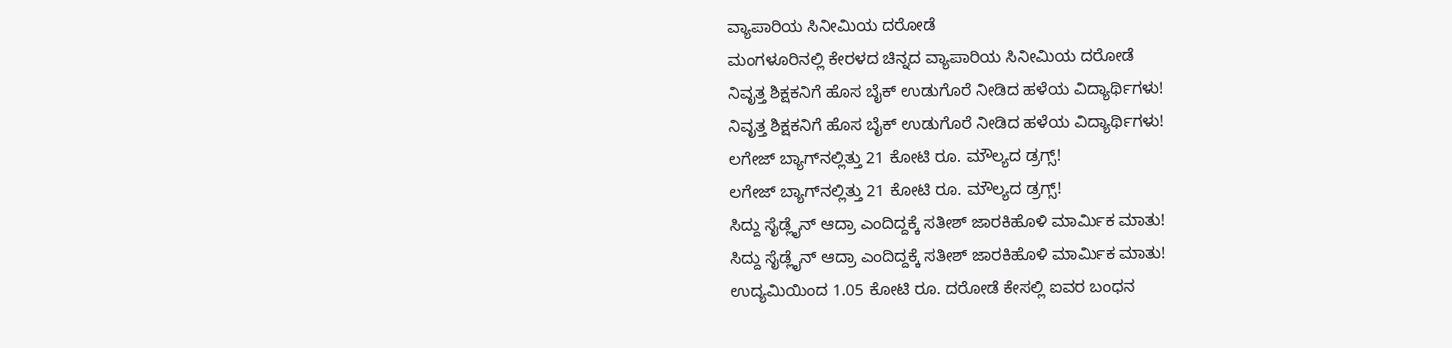ವ್ಯಾಪಾರಿಯ ಸಿನೀಮಿಯ ದರೋಡೆ
ಮಂಗಳೂರಿನಲ್ಲಿ ಕೇರಳದ ಚಿನ್ನದ ವ್ಯಾಪಾರಿಯ ಸಿನೀಮಿಯ ದರೋಡೆ
ನಿವೃತ್ತ ಶಿಕ್ಷಕನಿಗೆ ಹೊಸ ಬೈಕ್ ಉಡುಗೊರೆ ನೀಡಿದ ಹಳೆಯ ವಿದ್ಯಾರ್ಥಿಗಳು!
ನಿವೃತ್ತ ಶಿಕ್ಷಕನಿಗೆ ಹೊಸ ಬೈಕ್ ಉಡುಗೊರೆ ನೀಡಿದ ಹಳೆಯ ವಿದ್ಯಾರ್ಥಿಗಳು!
ಲಗೇಜ್ ಬ್ಯಾಗ್‌ನಲ್ಲಿತ್ತು 21 ಕೋಟಿ ರೂ. ಮೌಲ್ಯದ ಡ್ರಗ್ಸ್!
ಲಗೇಜ್ ಬ್ಯಾಗ್‌ನಲ್ಲಿತ್ತು 21 ಕೋಟಿ ರೂ. ಮೌಲ್ಯದ ಡ್ರಗ್ಸ್!
ಸಿದ್ದು ಸೈಡ್ಲೈನ್ ಆದ್ರಾ ಎಂದಿದ್ದಕ್ಕೆ ಸತೀಶ್ ಜಾರಕಿಹೊಳಿ ಮಾರ್ಮಿಕ ಮಾತು!
ಸಿದ್ದು ಸೈಡ್ಲೈನ್ ಆದ್ರಾ ಎಂದಿದ್ದಕ್ಕೆ ಸತೀಶ್ ಜಾರಕಿಹೊಳಿ ಮಾರ್ಮಿಕ ಮಾತು!
ಉದ್ಯಮಿಯಿಂದ 1.05 ಕೋಟಿ ರೂ. ದರೋಡೆ ಕೇಸಲ್ಲಿ ಐವರ ಬಂಧನ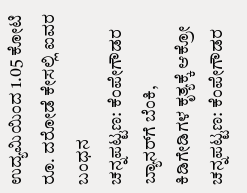ಉದ್ಯಮಿಯಿಂದ 1.05 ಕೋಟಿ ರೂ. ದರೋಡೆ ಕೇಸಲ್ಲಿ ಐವರ ಬಂಧನ
ಚನ್ನಪಟ್ಟಣ: ಕೆಂಪೇಗೌಡರ ಬ್ಯಾನರ್‌ಗೆ ಬೆಂಕಿ, ಕಿಡಿಗೇಡಿಗಳ ಕೃತ್ಯಕ್ಕೆ ಆಕ್ರೋ
ಚನ್ನಪಟ್ಟಣ: ಕೆಂಪೇಗೌಡರ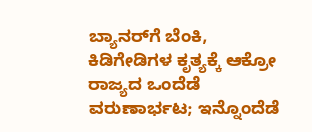ಬ್ಯಾನರ್‌ಗೆ ಬೆಂಕಿ, ಕಿಡಿಗೇಡಿಗಳ ಕೃತ್ಯಕ್ಕೆ ಆಕ್ರೋ
ರಾಜ್ಯದ ಒಂದೆಡೆ ವರುಣಾರ್ಭಟ; ಇನ್ನೊಂದೆಡೆ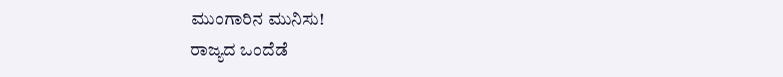ಮುಂಗಾರಿನ ಮುನಿಸು!
ರಾಜ್ಯದ ಒಂದೆಡೆ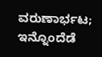ವರುಣಾರ್ಭಟ; ಇನ್ನೊಂದೆಡೆ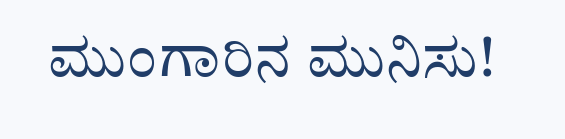ಮುಂಗಾರಿನ ಮುನಿಸು!